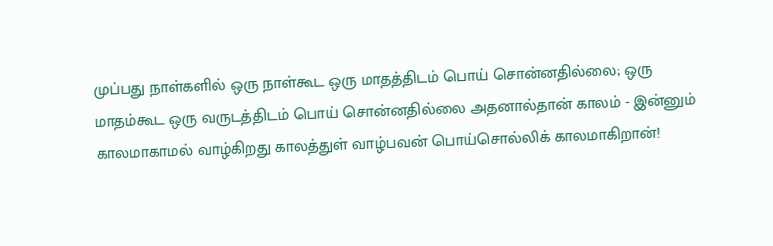முப்பது நாள்களில் ஒரு நாள்கூட ஒரு மாதத்திடம் பொய் சொன்னதில்லை; ஒரு மாதம்கூட ஒரு வருடத்திடம் பொய் சொன்னதில்லை அதனால்தான் காலம் - இன்னும் காலமாகாமல் வாழ்கிறது காலத்துள் வாழ்பவன் பொய்சொல்லிக் காலமாகிறான்!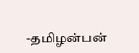-தமிழன்பன்